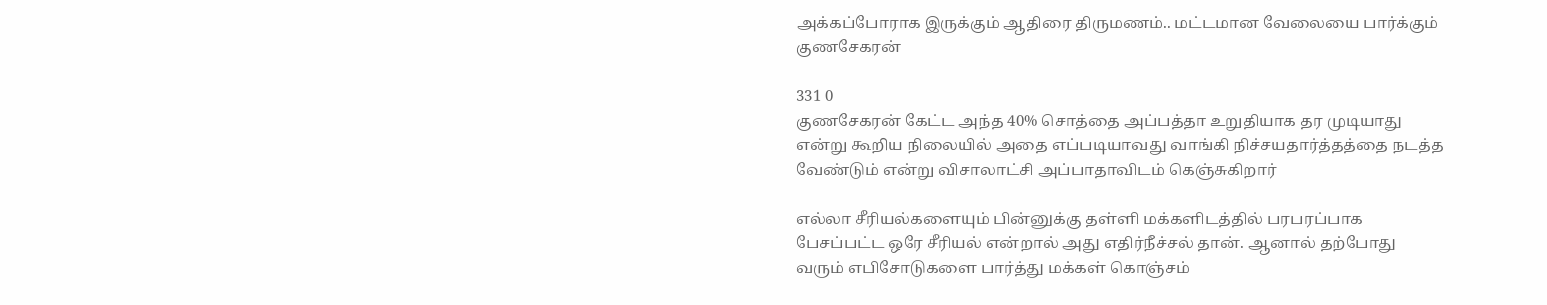அக்கப்போராக இருக்கும் ஆதிரை திருமணம்.. மட்டமான வேலையை பார்க்கும் குணசேகரன்

331 0
குணசேகரன் கேட்ட அந்த 40% சொத்தை அப்பத்தா உறுதியாக தர முடியாது என்று கூறிய நிலையில் அதை எப்படியாவது வாங்கி நிச்சயதார்த்தத்தை நடத்த வேண்டும் என்று விசாலாட்சி அப்பாதாவிடம் கெஞ்சுகிறார்

எல்லா சீரியல்களையும் பின்னுக்கு தள்ளி மக்களிடத்தில் பரபரப்பாக பேசப்பட்ட ஒரே சீரியல் என்றால் அது எதிர்நீச்சல் தான். ஆனால் தற்போது வரும் எபிசோடுகளை பார்த்து மக்கள் கொஞ்சம்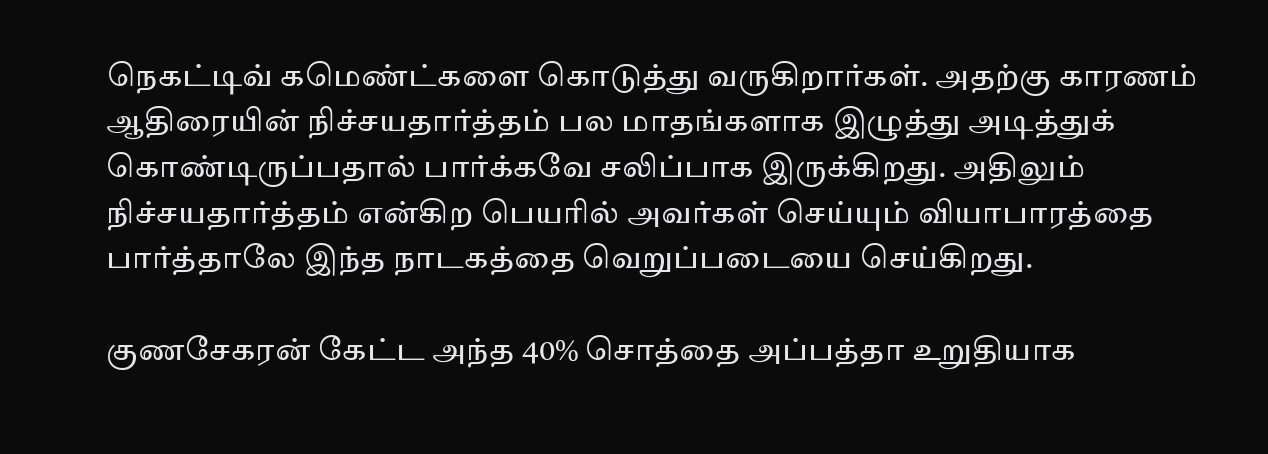நெகட்டிவ் கமெண்ட்களை கொடுத்து வருகிறார்கள். அதற்கு காரணம் ஆதிரையின் நிச்சயதார்த்தம் பல மாதங்களாக இழுத்து அடித்துக் கொண்டிருப்பதால் பார்க்கவே சலிப்பாக இருக்கிறது. அதிலும் நிச்சயதார்த்தம் என்கிற பெயரில் அவர்கள் செய்யும் வியாபாரத்தை பார்த்தாலே இந்த நாடகத்தை வெறுப்படையை செய்கிறது.

குணசேகரன் கேட்ட அந்த 40% சொத்தை அப்பத்தா உறுதியாக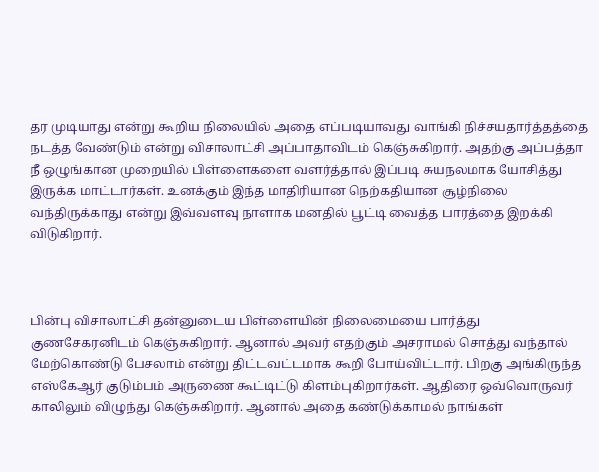தர முடியாது என்று கூறிய நிலையில் அதை எப்படியாவது வாங்கி நிச்சயதார்த்தத்தை நடத்த வேண்டும் என்று விசாலாட்சி அப்பாதாவிடம் கெஞ்சுகிறார். அதற்கு அப்பத்தா நீ ஒழுங்கான முறையில் பிள்ளைகளை வளர்த்தால் இப்படி சுயநலமாக யோசித்து இருக்க மாட்டார்கள். உனக்கும் இந்த மாதிரியான நெற்கதியான சூழ்நிலை வந்திருக்காது என்று இவ்வளவு நாளாக மனதில் பூட்டி வைத்த பாரத்தை இறக்கி விடுகிறார்.



பின்பு விசாலாட்சி தன்னுடைய பிள்ளையின் நிலைமையை பார்த்து குணசேகரனிடம் கெஞ்சுகிறார். ஆனால் அவர் எதற்கும் அசராமல் சொத்து வந்தால் மேற்கொண்டு பேசலாம் என்று திட்டவட்டமாக கூறி போய்விட்டார். பிறகு அங்கிருந்த எஸ்கேஆர் குடும்பம் அருணை கூட்டிட்டு கிளம்புகிறார்கள். ஆதிரை ஒவ்வொருவர் காலிலும் விழுந்து கெஞ்சுகிறார். ஆனால் அதை கண்டுக்காமல் நாங்கள்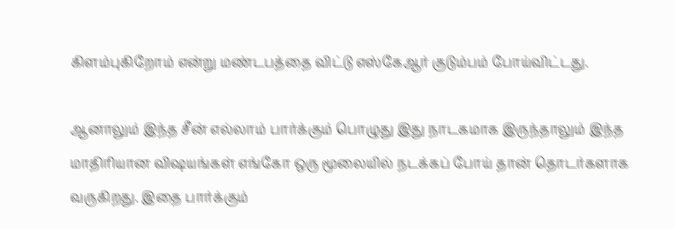கிளம்புகிறோம் என்று மண்டபத்தை விட்டு எஸ்கேஆர் குடும்பம் போய்விட்டது.

ஆனாலும் இந்த சீன் எல்லாம் பார்க்கும் பொழுது இது நாடகமாக இருந்தாலும் இந்த மாதிரியான விஷயங்கள் எங்கோ ஒரு மூலையில் நடக்கப் போய் தான் தொடர்களாக வருகிறது. இதை பார்க்கும்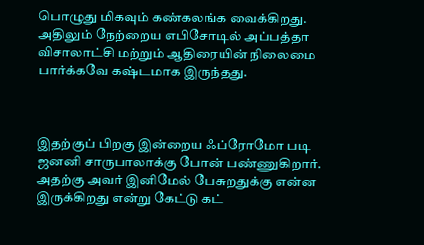பொழுது மிகவும் கண்கலங்க வைக்கிறது. அதிலும் நேற்றைய எபிசோடில் அப்பத்தா விசாலாட்சி மற்றும் ஆதிரையின் நிலைமை பார்க்கவே கஷ்டமாக இருந்தது.



இதற்குப் பிறகு இன்றைய ஃப்ரோமோ படி ஜனனி சாருபாலாக்கு போன் பண்ணுகிறார். அதற்கு அவர் இனிமேல் பேசுறதுக்கு என்ன இருக்கிறது என்று கேட்டு கட்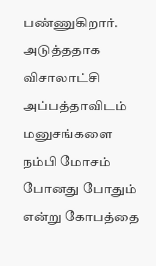பண்ணுகிறார். அடுத்ததாக விசாலாட்சி அப்பத்தாவிடம் மனுசங்களை நம்பி மோசம் போனது போதும் என்று கோபத்தை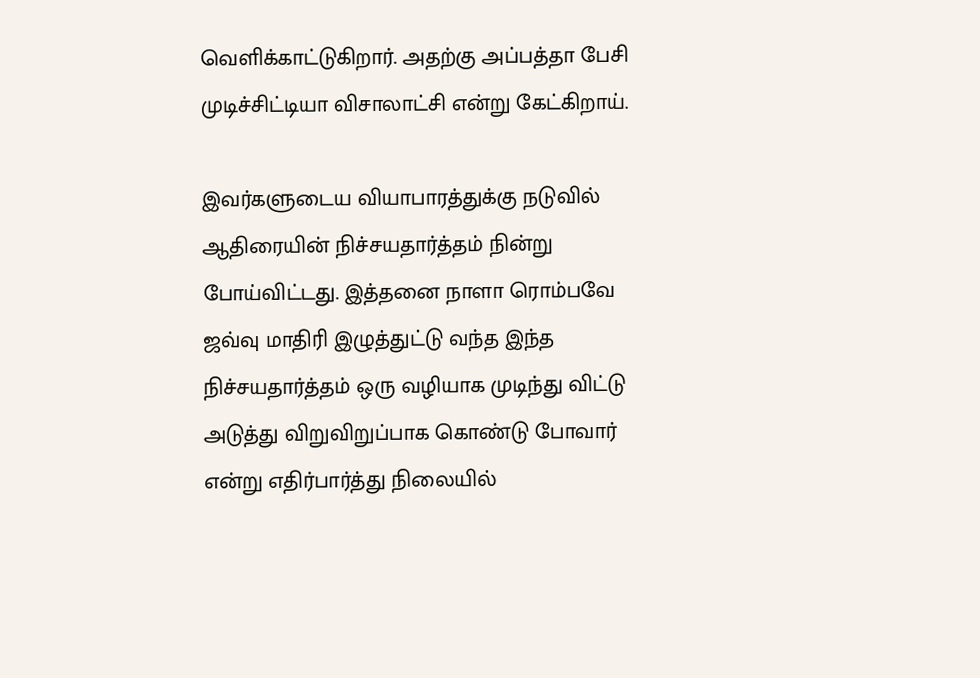வெளிக்காட்டுகிறார். அதற்கு அப்பத்தா பேசி முடிச்சிட்டியா விசாலாட்சி என்று கேட்கிறாய்.

இவர்களுடைய வியாபாரத்துக்கு நடுவில் ஆதிரையின் நிச்சயதார்த்தம் நின்று போய்விட்டது. இத்தனை நாளா ரொம்பவே ஜவ்வு மாதிரி இழுத்துட்டு வந்த இந்த நிச்சயதார்த்தம் ஒரு வழியாக முடிந்து விட்டு அடுத்து விறுவிறுப்பாக கொண்டு போவார் என்று எதிர்பார்த்து நிலையில்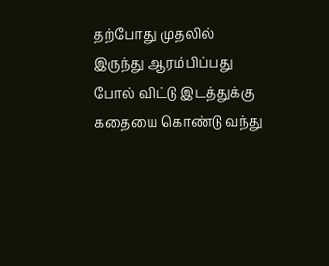தற்போது முதலில் இருந்து ஆரம்பிப்பது போல் விட்டு இடத்துக்கு கதையை கொண்டு வந்து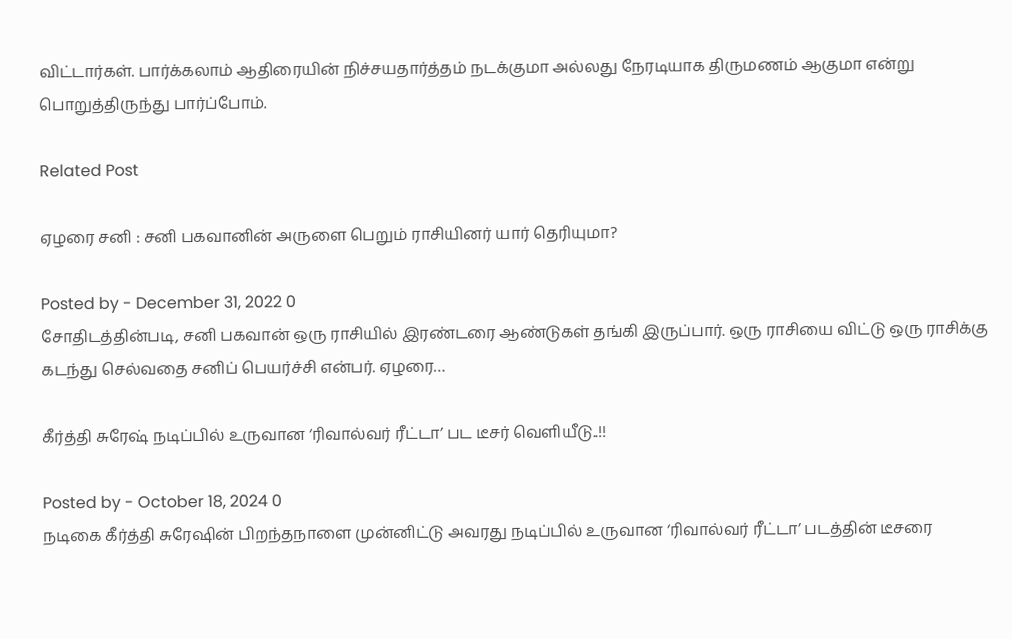விட்டார்கள். பார்க்கலாம் ஆதிரையின் நிச்சயதார்த்தம் நடக்குமா அல்லது நேரடியாக திருமணம் ஆகுமா என்று பொறுத்திருந்து பார்ப்போம்.

Related Post

ஏழரை சனி : சனி பகவானின் அருளை பெறும் ராசியினர் யார் தெரியுமா?

Posted by - December 31, 2022 0
சோதிடத்தின்படி, சனி பகவான் ஒரு ராசியில் இரண்டரை ஆண்டுகள் தங்கி இருப்பார். ஒரு ராசியை விட்டு ஒரு ராசிக்கு கடந்து செல்வதை சனிப் பெயர்ச்சி என்பர். ஏழரை…

கீர்த்தி சுரேஷ் நடிப்பில் உருவான ‘ரிவால்வர் ரீட்டா’ பட டீசர் வெளியீடு..!!

Posted by - October 18, 2024 0
நடிகை கீர்த்தி சுரேஷின் பிறந்தநாளை முன்னிட்டு அவரது நடிப்பில் உருவான ‘ரிவால்வர் ரீட்டா’ படத்தின் டீசரை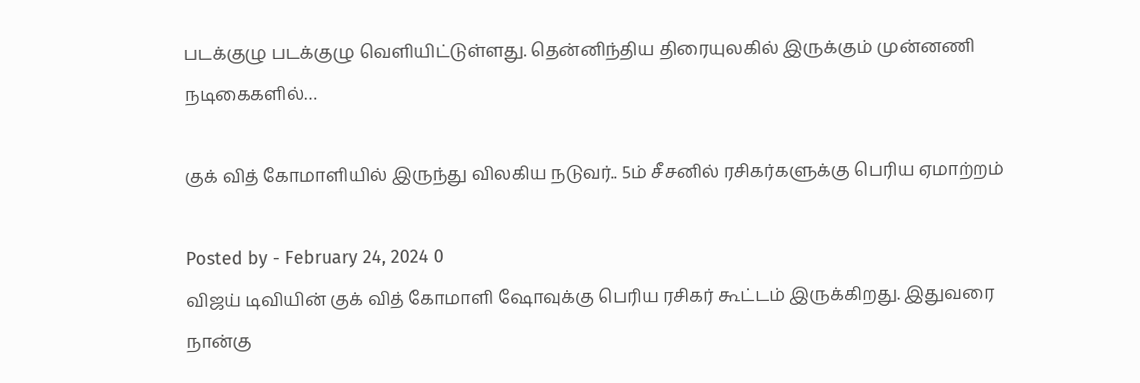படக்குழு படக்குழு வெளியிட்டுள்ளது. தென்னிந்திய திரையுலகில் இருக்கும் முன்னணி நடிகைகளில்…

குக் வித் கோமாளியில் இருந்து விலகிய நடுவர்.. 5ம் சீசனில் ரசிகர்களுக்கு பெரிய ஏமாற்றம்

Posted by - February 24, 2024 0
விஜய் டிவியின் குக் வித் கோமாளி ஷோவுக்கு பெரிய ரசிகர் கூட்டம் இருக்கிறது. இதுவரை நான்கு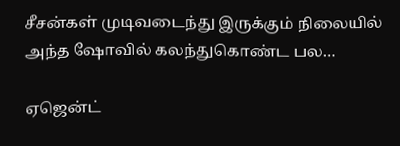சீசன்கள் முடிவடைந்து இருக்கும் நிலையில் அந்த ஷோவில் கலந்துகொண்ட பல…

ஏஜென்ட்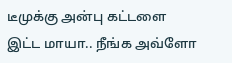டீமுக்கு அன்பு கட்டளை இட்ட மாயா.. நீங்க அவ்ளோ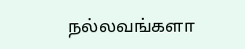நல்லவங்களா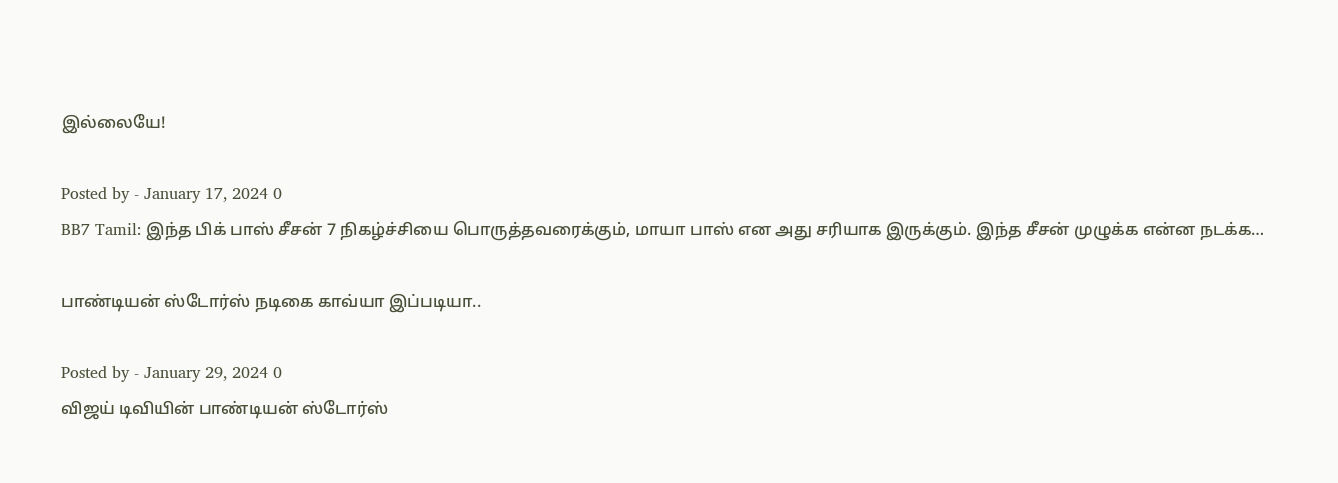இல்லையே!

Posted by - January 17, 2024 0
BB7 Tamil: இந்த பிக் பாஸ் சீசன் 7 நிகழ்ச்சியை பொருத்தவரைக்கும், மாயா பாஸ் என அது சரியாக இருக்கும். இந்த சீசன் முழுக்க என்ன நடக்க…

பாண்டியன் ஸ்டோர்ஸ் நடிகை காவ்யா இப்படியா..

Posted by - January 29, 2024 0
விஜய் டிவியின் பாண்டியன் ஸ்டோர்ஸ்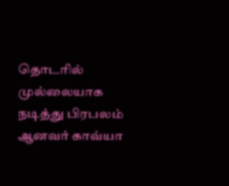தொடரில் முல்லையாக நடித்து பிரபலம் ஆனவர் காவ்யா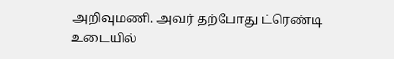அறிவுமணி. அவர் தற்போது ட்ரெண்டி உடையில்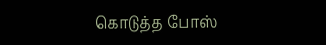கொடுத்த போஸ்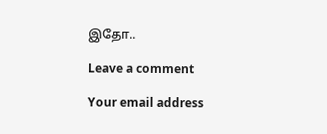இதோ..

Leave a comment

Your email address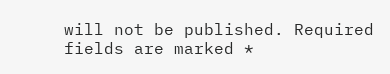will not be published. Required fields are marked *